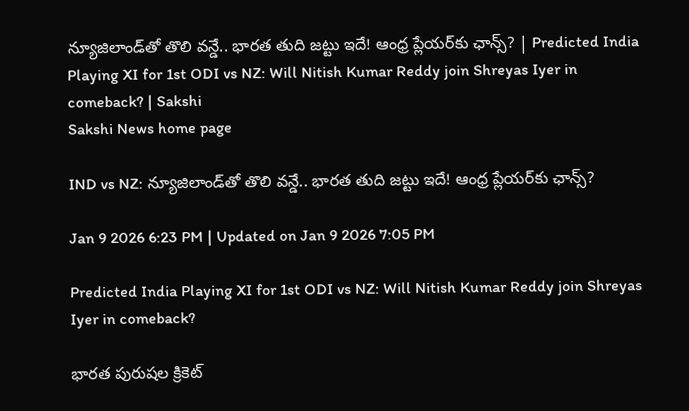న్యూజిలాండ్‌తో తొలి వన్డే.. భారత తుది జట్టు ఇదే! ఆంధ్ర ప్లేయర్‌కు ఛాన్స్‌? | Predicted India Playing XI for 1st ODI vs NZ: Will Nitish Kumar Reddy join Shreyas Iyer in comeback? | Sakshi
Sakshi News home page

IND vs NZ: న్యూజిలాండ్‌తో తొలి వన్డే.. భారత తుది జట్టు ఇదే! ఆంధ్ర ప్లేయర్‌కు ఛాన్స్‌?

Jan 9 2026 6:23 PM | Updated on Jan 9 2026 7:05 PM

Predicted India Playing XI for 1st ODI vs NZ: Will Nitish Kumar Reddy join Shreyas Iyer in comeback?

భార‌త పురుష‌ల‌ క్రికెట్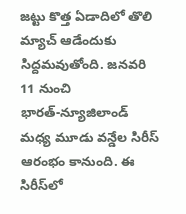జ‌ట్టు కొత్త ఏడాదిలో తొలి మ్యాచ్ ఆడేందుకు సిద్ద‌మ‌వుతోంది. జ‌న‌వ‌రి 11 నుంచి భార‌త్‌-న్యూజిలాండ్ మ‌ధ్య మూడు వ‌న్డేల సిరీస్ ఆరంభం కానుంది. ఈ సిరీస్‌లో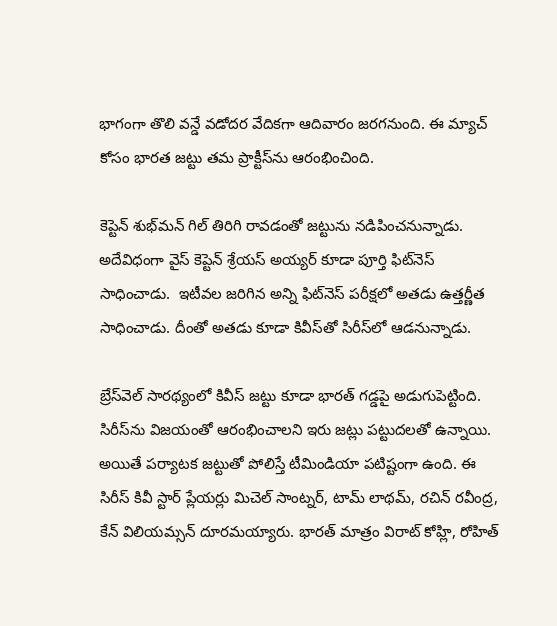భాగంగా తొలి వ‌న్డే వ‌డోద‌ర వేదిక‌గా ఆదివారం జ‌ర‌గ‌నుంది. ఈ మ్యాచ్ కోసం భార‌త జ‌ట్టు త‌మ ప్రాక్టీస్‌ను ఆరంభించింది.

కెప్టెన్ శుభ్‌మ‌న్ గిల్ తిరిగి రావ‌డంతో జ‌ట్టును న‌డిపించ‌నున్నాడు. అదేవిధంగా వైస్ కెప్టెన్ శ్రేయ‌స్ అయ్య‌ర్ కూడా పూర్తి ఫిట్‌నెస్ సాధించాడు.  ఇటీవ‌ల జ‌రిగిన అన్ని ఫిట్‌నెస్ ప‌రీక్ష‌లో అత‌డు ఉత్త‌ర్ణీత సాధించాడు. దీంతో అత‌డు కూడా కివీస్‌తో సిరీస్‌లో ఆడ‌నున్నాడు.

బ్రేస్‌వెల్ సార‌థ్యంలో కివీస్‌ జ‌ట్టు కూడా భార‌త్ గ‌డ్డ‌పై అడుగుపెట్టింది. సిరీస్‌ను విజ‌యంతో ఆరంభించాల‌ని ఇరు జ‌ట్లు ప‌ట్టుద‌ల‌తో ఉన్నాయి. అయితే ప‌ర్యాట‌క జ‌ట్టుతో పోలిస్తే టీమిండియా ప‌టిష్టంగా ఉంది. ఈ సిరీస్ కివీ స్టార్ ప్లేయ‌ర్లు మిచెల్ సాంట్నర్, టామ్ లాథమ్, రచిన్ రవీంద్ర, కేన్ విలియ‌మ్స‌న్ దూర‌మ‌య్యారు. భార‌త్ మాత్రం విరాట్ కోహ్లి, రోహిత్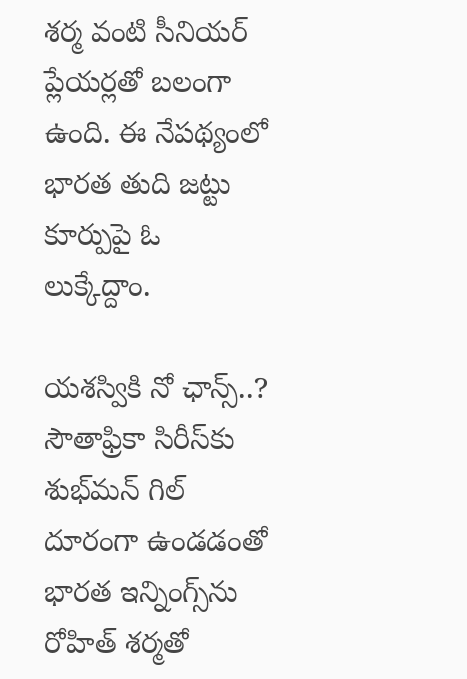శ‌ర్మ వంటి సీనియ‌ర్ ప్లేయ‌ర్ల‌తో బ‌లంగా ఉంది. ఈ నేప‌థ్యంలో భార‌త తుది జ‌ట్టు కూర్పుపై ఓ లుక్కేద్దాం.

య‌శ‌స్వికి నో ఛాన్స్‌..?
సౌతాఫ్రికా సిరీస్‌కు శుభ్‌మ‌న్ గిల్ దూరంగా ఉండ‌డంతో భారత ఇన్నింగ్స్‌ను రోహిత్ శ‌ర్మ‌తో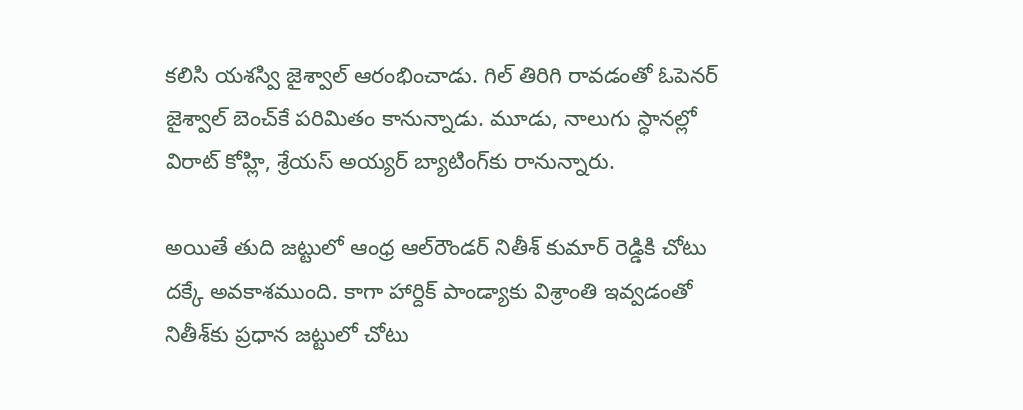క‌లిసి య‌శ‌స్వి జైశ్వాల్ ఆరంభించాడు. గిల్ తిరిగి రావ‌డంతో ఓపెన‌ర్  జైశ్వాల్ బెంచ్‌కే ప‌రిమితం కానున్నాడు. మూడు, నాలుగు స్ధాన‌ల్లో విరాట్ కోహ్లి, శ్రేయ‌స్ అయ్య‌ర్ బ్యాటింగ్‌కు రానున్నారు.

అయితే తుది జ‌ట్టులో ఆంధ్ర ఆల్‌రౌండ‌ర్ నితీశ్ కుమార్ రెడ్డికి చోటు ద‌క్కే అవ‌కాశ‌ముంది. కాగా హార్దిక్ పాండ్యాకు విశ్రాంతి ఇవ్వ‌డంతో నితీశ్‌కు ప్ర‌ధాన జ‌ట్టులో చోటు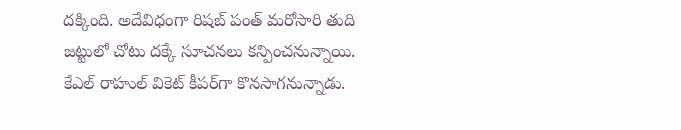ద‌క్కింది. అదేవిధంగా రిష‌బ్ పంత్ మ‌రోసారి తుది జ‌ట్టులో చోటు ద‌క్కే సూచ‌న‌లు క‌న్పించ‌నున్నాయి. కేఎల్ రాహుల్ వికెట్ కీప‌ర్‌గా కొన‌సాగ‌నున్నాడు.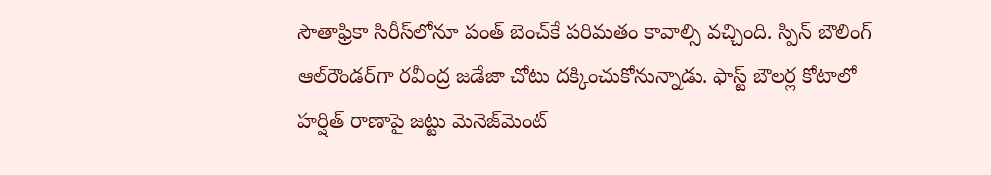సౌతాఫ్రికా సిరీస్‌లోనూ పంత్ బెంచ్‌కే ప‌రిమతం కావాల్సి వ‌చ్చింది. స్పిన్ బౌలింగ్ ఆల్‌రౌండ‌ర్‌గా ర‌వీంద్ర జడేజా చోటు ద‌క్కించుకోనున్నాడు. ఫాస్ట్ బౌల‌ర్ల కోటాలో హ‌ర్షిత్ రాణాపై జ‌ట్టు మెనెజ్‌మెంట్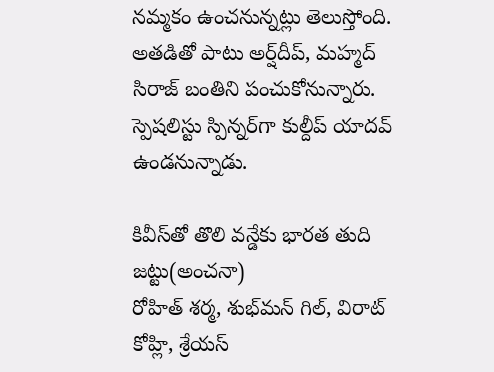న‌మ్మ‌కం ఉంచ‌నున్న‌ట్లు తెలుస్తోంది. అత‌డితో పాటు అర్ష్‌దీప్‌, మ‌హ్మ‌ద్ సిరాజ్ బంతిని పంచుకోనున్నారు. స్పెష‌లిస్టు స్పిన్న‌ర్‌గా కుల్దీప్ యాద‌వ్ ఉండ‌నున్నాడు.

కివీస్‌తో తొలి వన్డేకు భారత తుది జట్టు(అంచనా)
రోహిత్ శర్మ, శుభ్‌మన్ గిల్‌, విరాట్ కోహ్లి, శ్రేయస్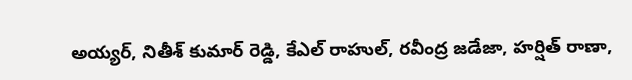అయ్యర్‌, నితీశ్ కుమార్ రెడ్డి, కేఎల్ రాహుల్‌, రవీంద్ర జడేజా, హర్షిత్ రాణా,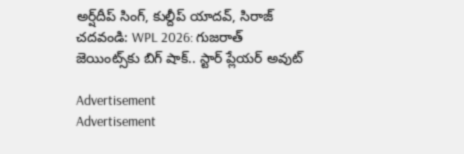అర్ష్‌దీప్ సింగ్‌, కుల్దీప్ యాదవ్‌, సిరాజ్‌
చదవండి: WPL 2026: గుజరాత్‌ జెయింట్స్‌కు బిగ్‌ షాక్‌.. స్టార్‌ ప్లేయర్‌ అవుట్‌

Advertisement
Advertisement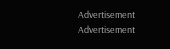Advertisement
Advertisement